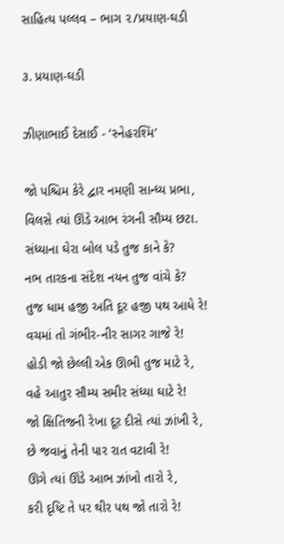સાહિત્ય પલ્લવ – ભાગ ૨/પ્રયાણ-ઘડી

૩. પ્રયાણ-ઘડી

ઝીણાભાઈ દેસાઈ - ‘સ્નેહરશ્મિ’

જો પશ્ચિમ કેરે દ્વાર નમણી સાન્ધ્ય પ્રભા,
વિલસે ત્યાં ઊંડે આભ રંગની સૌમ્ય છટા.
સંધ્યાના ઘેરા બોલ પડે તુજ કાને કે?
નભ તારકના સંદેશ નયન તુજ વાંચે કે?
તુજ ધામ હજી અતિ દૂર હજી પથ આધે રે!
વચમાં તો ગંભીર-નીર સાગર ગાજે રે!
હોડી જો છેલ્લી એક ઊભી તુજ માટે રે,
વહે આતુર સૌમ્ય સમીર સંધ્યા ઘાટે રે!
જો ક્ષિતિજની રેખા દૂર દીસે ત્યાં ઝાંખી રે,
છે જવાનું તેની પાર રાત વટાવી રે!
ઊગે ત્યાં ઊંડે આભ ઝાંખો તારો રે,
કરી દૃષ્ટિ તે પર થીર પથ જો તારો રે!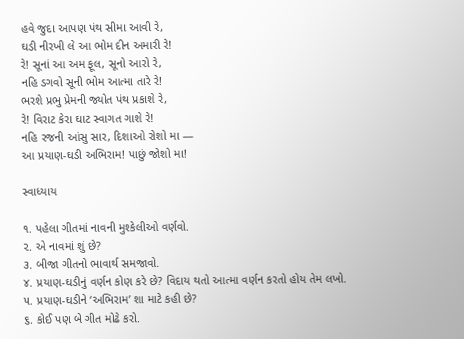હવે જુદા આપણ પંથ સીમા આવી રે,
ઘડી નીરખી લે આ ભોમ દીન અમારી રે!
રે! સૂનાં આ અમ ફૂલ, સૂનો આરો રે,
નહિ ડગવો સૂની ભોમ આત્મા તારે રે!
ભરશે પ્રભુ પ્રેમની જ્યોત પંથ પ્રકાશે રે,
રે! વિરાટ કેરા ઘાટ સ્વાગત ગાશે રે!
નહિ રજની આંસુ સાર, દિશાઓ રોશો મા —
આ પ્રયાણ-ઘડી અભિરામ! પાછું જોશો મા!

સ્વાધ્યાય

૧. પહેલા ગીતમાં નાવની મુશ્કેલીઓ વર્ણવો.
૨. એ નાવમાં શું છે?
૩. બીજા ગીતનો ભાવાર્થ સમજાવો.
૪. પ્રયાણ-ઘડીનું વર્ણન કોણ કરે છે? વિદાય થતો આત્મા વર્ણન કરતો હોય તેમ લખો.
૫. પ્રયાણ-ઘડીને ‘અભિરામ’ શા માટે કહી છે?
૬. કોઈ પણ બે ગીત મોઢે કરો.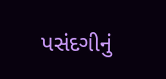પસંદગીનું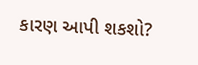કારણ આપી શકશો?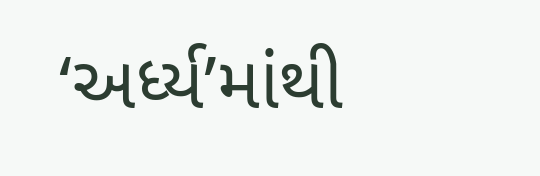‘અર્ધ્ય’માંથી